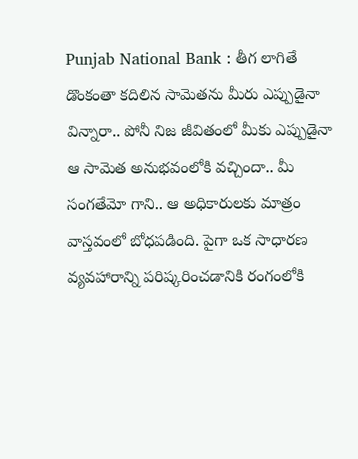Punjab National Bank : తీగ లాగితే డొంకంతా కదిలిన సామెతను మీరు ఎప్పుడైనా విన్నారా.. పోనీ నిజ జీవితంలో మీకు ఎప్పుడైనా ఆ సామెత అనుభవంలోకి వచ్చిందా.. మీ సంగతేమో గాని.. ఆ అధికారులకు మాత్రం వాస్తవంలో బోధపడింది. పైగా ఒక సాధారణ వ్యవహారాన్ని పరిష్కరించడానికి రంగంలోకి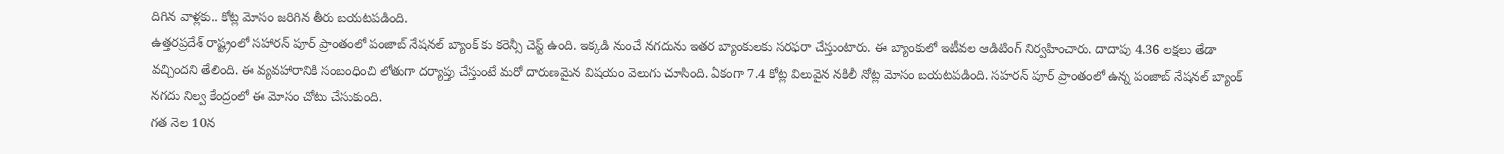దిగిన వాళ్లకు.. కోట్ల మోసం జరిగిన తీరు బయటపడింది.
ఉత్తరప్రదేశ్ రాష్ట్రంలో సహారన్ పూర్ ప్రాంతంలో పంజాబ్ నేషనల్ బ్యాంక్ కు కరెన్సీ చెస్ట్ ఉంది. ఇక్కడి నుంచే నగదును ఇతర బ్యాంకులకు సరఫరా చేస్తుంటారు. ఈ బ్యాంకులో ఇటీవల ఆడిటింగ్ నిర్వహించారు. దాదాపు 4.36 లక్షలు తేడా వచ్చిందని తేలింది. ఈ వ్యవహారానికి సంబంధించి లోతుగా దర్యాప్తు చేస్తుంటే మరో దారుణమైన విషయం వెలుగు చూసింది. ఏకంగా 7.4 కోట్ల విలువైన నకిలీ నోట్ల మోసం బయటపడింది. సహరన్ పూర్ ప్రాంతంలో ఉన్న పంజాబ్ నేషనల్ బ్యాంక్ నగదు నిల్వ కేంద్రంలో ఈ మోసం చోటు చేసుకుంది.
గత నెల 10న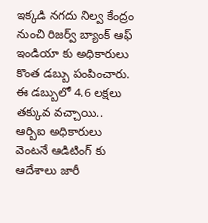ఇక్కడి నగదు నిల్వ కేంద్రం నుంచి రిజర్వ్ బ్యాంక్ ఆఫ్ ఇండియా కు అధికారులు కొంత డబ్బు పంపించారు. ఈ డబ్బులో 4.6 లక్షలు తక్కువ వచ్చాయి.. ఆర్బిఐ అధికారులు వెంటనే ఆడిటింగ్ కు ఆదేశాలు జారీ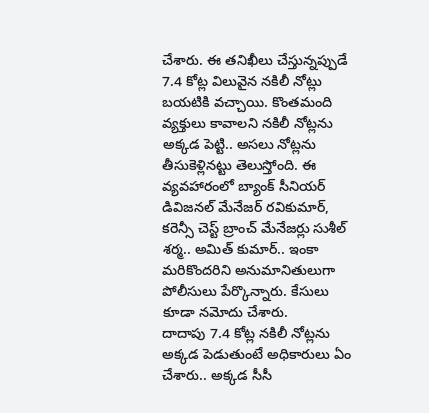చేశారు. ఈ తనిఖీలు చేస్తున్నప్పుడే 7.4 కోట్ల విలువైన నకిలీ నోట్లు బయటికి వచ్చాయి. కొంతమంది వ్యక్తులు కావాలని నకిలీ నోట్లను అక్కడ పెట్టి.. అసలు నోట్లను తీసుకెళ్లినట్టు తెలుస్తోంది. ఈ వ్యవహారంలో బ్యాంక్ సీనియర్ డివిజనల్ మేనేజర్ రవికుమార్, కరెన్సీ చెస్ట్ బ్రాంచ్ మేనేజర్లు సుశీల్ శర్మ.. అమిత్ కుమార్.. ఇంకా మరికొందరిని అనుమానితులుగా పోలీసులు పేర్కొన్నారు. కేసులు కూడా నమోదు చేశారు.
దాదాపు 7.4 కోట్ల నకిలీ నోట్లను అక్కడ పెడుతుంటే అధికారులు ఏం చేశారు.. అక్కడ సీసీ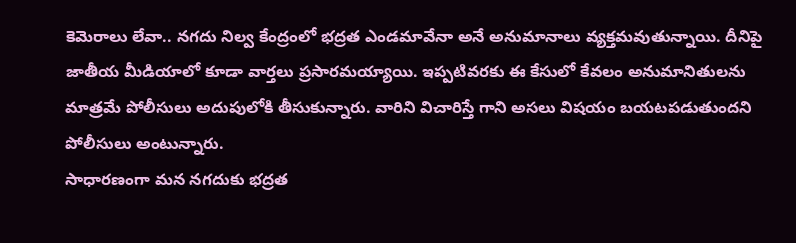కెమెరాలు లేవా.. నగదు నిల్వ కేంద్రంలో భద్రత ఎండమావేనా అనే అనుమానాలు వ్యక్తమవుతున్నాయి. దీనిపై జాతీయ మీడియాలో కూడా వార్తలు ప్రసారమయ్యాయి. ఇప్పటివరకు ఈ కేసులో కేవలం అనుమానితులను మాత్రమే పోలీసులు అదుపులోకి తీసుకున్నారు. వారిని విచారిస్తే గాని అసలు విషయం బయటపడుతుందని పోలీసులు అంటున్నారు.
సాధారణంగా మన నగదుకు భద్రత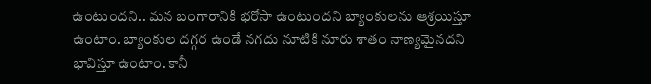ఉంటుందని.. మన బంగారానికి భరోసా ఉంటుందని బ్యాంకులను ఆశ్రయిస్తూ ఉంటాం. బ్యాంకుల దగ్గర ఉండే నగదు నూటికి నూరు శాతం నాణ్యమైనదని భావిస్తూ ఉంటాం. కానీ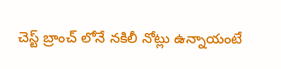చెస్ట్ బ్రాంచ్ లోనే నకిలీ నోట్లు ఉన్నాయంటే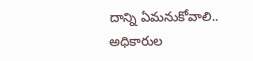దాన్ని ఏమనుకోవాలి.. అధికారుల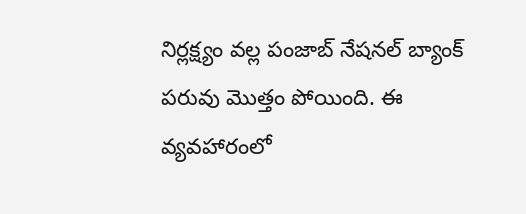నిర్లక్ష్యం వల్ల పంజాబ్ నేషనల్ బ్యాంక్ పరువు మొత్తం పోయింది. ఈ వ్యవహారంలో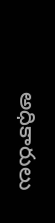అధికారులు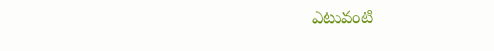ఎటువంటి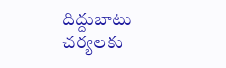దిద్దుబాటు చర్యలకు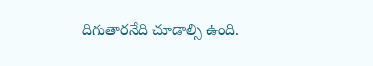దిగుతారనేది చూడాల్సి ఉంది.